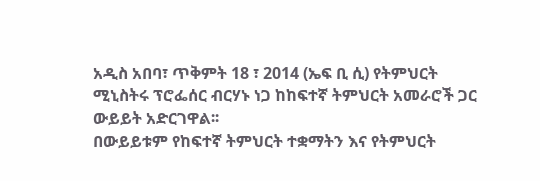አዲስ አበባ፣ ጥቅምት 18 ፣ 2014 (ኤፍ ቢ ሲ) የትምህርት ሚኒስትሩ ፕሮፌሰር ብርሃኑ ነጋ ከከፍተኛ ትምህርት አመራሮች ጋር ውይይት አድርገዋል፡፡
በውይይቱም የከፍተኛ ትምህርት ተቋማትን እና የትምህርት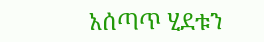አሰጣጥ ሂደቱን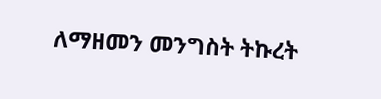ለማዘመን መንግስት ትኩረት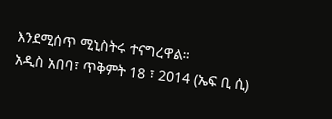እንደሚሰጥ ሚኒስትሩ ተናግረዋል።
አዲስ አበባ፣ ጥቅምት 18 ፣ 2014 (ኤፍ ቢ ሲ)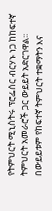የትምህርት ሚኒስትሩ ፕሮፌሰር ብርሃኑ ነጋ ከከፍተኛ ትምህርት አመራሮች ጋር ውይይት አድርገዋል፡፡
በውይይቱም የከፍተኛ ትምህርት ተቋማትን እና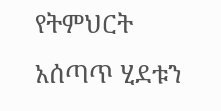የትምህርት አሰጣጥ ሂደቱን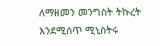ለማዘመን መንግስት ትኩረት እንደሚሰጥ ሚኒስትሩ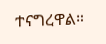ተናግረዋል።